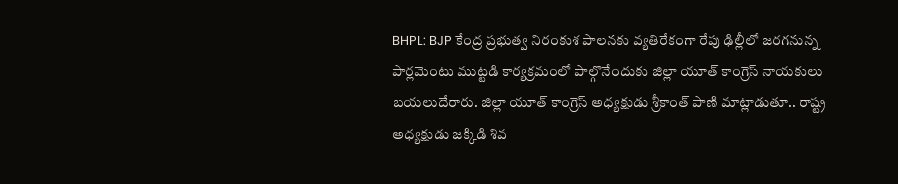BHPL: BJP కేంద్ర ప్రభుత్వ నిరంకుశ పాలనకు వ్యతిరేకంగా రేపు ఢిల్లీలో జరగనున్న పార్లమెంటు ముట్టడి కార్యక్రమంలో పాల్గొనేందుకు జిల్లా యూత్ కాంగ్రెస్ నాయకులు బయలుదేరారు. జిల్లా యూత్ కాంగ్రెస్ అధ్యక్షుడు శ్రీకాంత్ పాణి మాట్లాడుతూ.. రాష్ట్ర అధ్యక్షుడు జక్కిడి శివ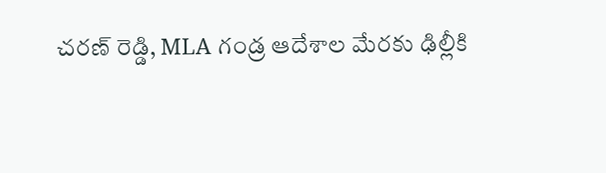చరణ్ రెడ్డి, MLA గండ్ర ఆదేశాల మేరకు ఢిల్లీకి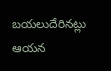బయలుదేరినట్లు ఆయన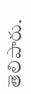తెలిపారు.